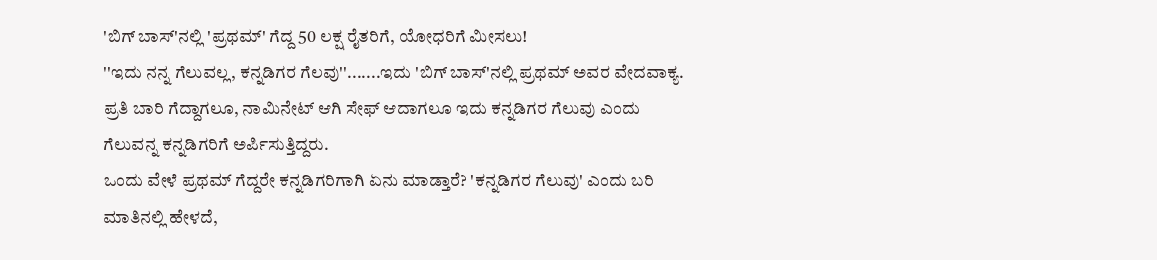'ಬಿಗ್ ಬಾಸ್'ನಲ್ಲಿ 'ಪ್ರಥಮ್' ಗೆದ್ದ 50 ಲಕ್ಷ ರೈತರಿಗೆ, ಯೋಧರಿಗೆ ಮೀಸಲು!
''ಇದು ನನ್ನ ಗೆಲುವಲ್ಲ, ಕನ್ನಡಿಗರ ಗೆಲವು''.......ಇದು 'ಬಿಗ್ ಬಾಸ್'ನಲ್ಲಿ ಪ್ರಥಮ್ ಅವರ ವೇದವಾಕ್ಯ. ಪ್ರತಿ ಬಾರಿ ಗೆದ್ದಾಗಲೂ, ನಾಮಿನೇಟ್ ಆಗಿ ಸೇಫ್ ಆದಾಗಲೂ ಇದು ಕನ್ನಡಿಗರ ಗೆಲುವು ಎಂದು ಗೆಲುವನ್ನ ಕನ್ನಡಿಗರಿಗೆ ಅರ್ಪಿಸುತ್ತಿದ್ದರು.
ಒಂದು ವೇಳೆ ಪ್ರಥಮ್ ಗೆದ್ದರೇ ಕನ್ನಡಿಗರಿಗಾಗಿ ಏನು ಮಾಡ್ತಾರೆ? 'ಕನ್ನಡಿಗರ ಗೆಲುವು' ಎಂದು ಬರಿ ಮಾತಿನಲ್ಲಿ ಹೇಳದೆ,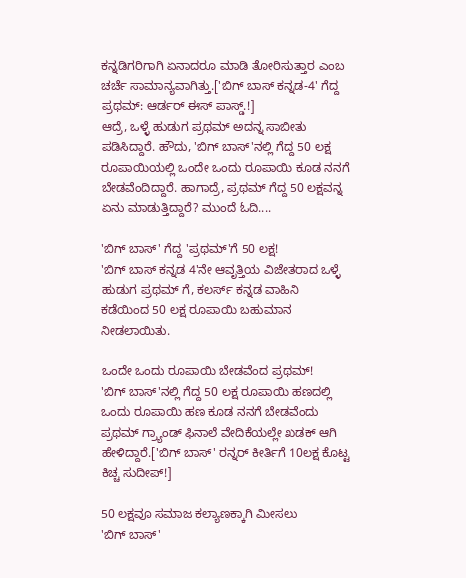ಕನ್ನಡಿಗರಿಗಾಗಿ ಏನಾದರೂ ಮಾಡಿ ತೋರಿಸುತ್ತಾರ ಎಂಬ ಚರ್ಚೆ ಸಾಮಾನ್ಯವಾಗಿತ್ತು.['ಬಿಗ್ ಬಾಸ್ ಕನ್ನಡ-4' ಗೆದ್ದ ಪ್ರಥಮ್: ಆರ್ಡರ್ ಈಸ್ ಪಾಸ್ಡ್.!]
ಆದ್ರೆ, ಒಳ್ಳೆ ಹುಡುಗ ಪ್ರಥಮ್ ಅದನ್ನ ಸಾಬೀತು ಪಡಿಸಿದ್ದಾರೆ. ಹೌದು, 'ಬಿಗ್ ಬಾಸ್'ನಲ್ಲಿ ಗೆದ್ದ 50 ಲಕ್ಷ ರೂಪಾಯಿಯಲ್ಲಿ ಒಂದೇ ಒಂದು ರೂಪಾಯಿ ಕೂಡ ನನಗೆ ಬೇಡವೆಂದಿದ್ದಾರೆ. ಹಾಗಾದ್ರೆ, ಪ್ರಥಮ್ ಗೆದ್ದ 50 ಲಕ್ಷವನ್ನ ಏನು ಮಾಡುತ್ತಿದ್ದಾರೆ? ಮುಂದೆ ಓದಿ....

'ಬಿಗ್ ಬಾಸ್' ಗೆದ್ದ 'ಪ್ರಥಮ್'ಗೆ 50 ಲಕ್ಷ!
'ಬಿಗ್ ಬಾಸ್ ಕನ್ನಡ 4'ನೇ ಆವೃತ್ತಿಯ ವಿಜೇತರಾದ ಒಳ್ಳೆ ಹುಡುಗ ಪ್ರಥಮ್ ಗೆ, ಕಲರ್ಸ್ ಕನ್ನಡ ವಾಹಿನಿ ಕಡೆಯಿಂದ 50 ಲಕ್ಷ ರೂಪಾಯಿ ಬಹುಮಾನ ನೀಡಲಾಯಿತು.

ಒಂದೇ ಒಂದು ರೂಪಾಯಿ ಬೇಡವೆಂದ ಪ್ರಥಮ್!
'ಬಿಗ್ ಬಾಸ್'ನಲ್ಲಿ ಗೆದ್ದ 50 ಲಕ್ಷ ರೂಪಾಯಿ ಹಣದಲ್ಲಿ ಒಂದು ರೂಪಾಯಿ ಹಣ ಕೂಡ ನನಗೆ ಬೇಡವೆಂದು ಪ್ರಥಮ್ ಗ್ರ್ಯಾಂಡ್ ಫಿನಾಲೆ ವೇದಿಕೆಯಲ್ಲೇ ಖಡಕ್ ಆಗಿ ಹೇಳಿದ್ದಾರೆ.['ಬಿಗ್ ಬಾಸ್' ರನ್ನರ್ ಕೀರ್ತಿಗೆ 10ಲಕ್ಷ ಕೊಟ್ಟ ಕಿಚ್ಚ ಸುದೀಪ್!]

50 ಲಕ್ಷವೂ ಸಮಾಜ ಕಲ್ಯಾಣಕ್ಕಾಗಿ ಮೀಸಲು
'ಬಿಗ್ ಬಾಸ್'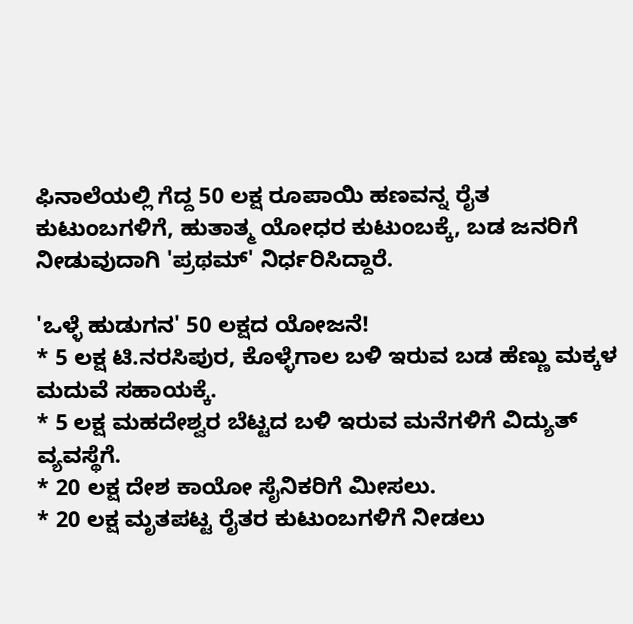ಫಿನಾಲೆಯಲ್ಲಿ ಗೆದ್ದ 50 ಲಕ್ಷ ರೂಪಾಯಿ ಹಣವನ್ನ ರೈತ ಕುಟುಂಬಗಳಿಗೆ, ಹುತಾತ್ಮ ಯೋಧರ ಕುಟುಂಬಕ್ಕೆ, ಬಡ ಜನರಿಗೆ ನೀಡುವುದಾಗಿ 'ಪ್ರಥಮ್' ನಿರ್ಧರಿಸಿದ್ದಾರೆ.

'ಒಳ್ಳೆ ಹುಡುಗನ' 50 ಲಕ್ಷದ ಯೋಜನೆ!
* 5 ಲಕ್ಷ ಟಿ.ನರಸಿಪುರ, ಕೊಳ್ಳೆಗಾಲ ಬಳಿ ಇರುವ ಬಡ ಹೆಣ್ಣು ಮಕ್ಕಳ ಮದುವೆ ಸಹಾಯಕ್ಕೆ.
* 5 ಲಕ್ಷ ಮಹದೇಶ್ವರ ಬೆಟ್ಟದ ಬಳಿ ಇರುವ ಮನೆಗಳಿಗೆ ವಿದ್ಯುತ್ ವ್ಯವಸ್ಥೆಗೆ.
* 20 ಲಕ್ಷ ದೇಶ ಕಾಯೋ ಸೈನಿಕರಿಗೆ ಮೀಸಲು.
* 20 ಲಕ್ಷ ಮೃತಪಟ್ಟ ರೈತರ ಕುಟುಂಬಗಳಿಗೆ ನೀಡಲು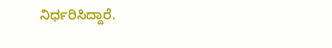ನಿರ್ಧರಿಸಿದ್ದಾರೆ.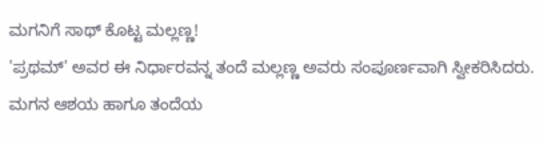ಮಗನಿಗೆ ಸಾಥ್ ಕೊಟ್ಟ ಮಲ್ಲಣ್ಣ!
'ಪ್ರಥಮ್' ಅವರ ಈ ನಿರ್ಧಾರವನ್ನ ತಂದೆ ಮಲ್ಲಣ್ಣ ಅವರು ಸಂಪೂರ್ಣವಾಗಿ ಸ್ವೀಕರಿಸಿದರು. ಮಗನ ಆಶಯ ಹಾಗೂ ತಂದೆಯ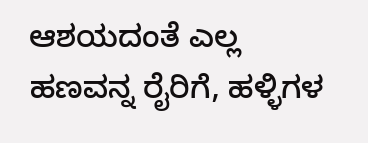ಆಶಯದಂತೆ ಎಲ್ಲ ಹಣವನ್ನ ರೈರಿಗೆ, ಹಳ್ಳಿಗಳ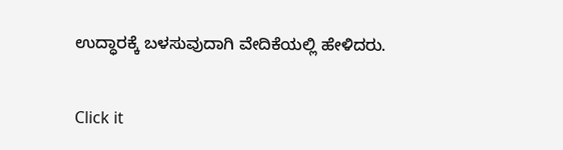ಉದ್ಧಾರಕ್ಕೆ ಬಳಸುವುದಾಗಿ ವೇದಿಕೆಯಲ್ಲಿ ಹೇಳಿದರು.


Click it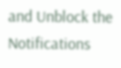and Unblock the Notifications